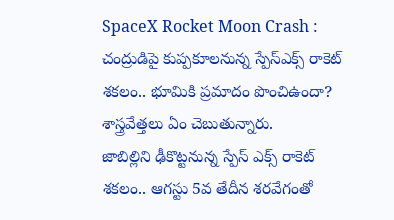SpaceX Rocket Moon Crash : చంద్రుడిపై కుప్పకూలనున్న స్పేస్ఎక్స్ రాకెట్ శకలం.. భూమికి ప్రమాదం పొంచిఉందా? శాస్త్రవేత్తలు ఏం చెబుతున్నారు.
జాబిల్లిని ఢీకొట్టనున్న స్పేస్ ఎక్స్ రాకెట్ శకలం.. ఆగస్టు 5వ తేదీన శరవేగంతో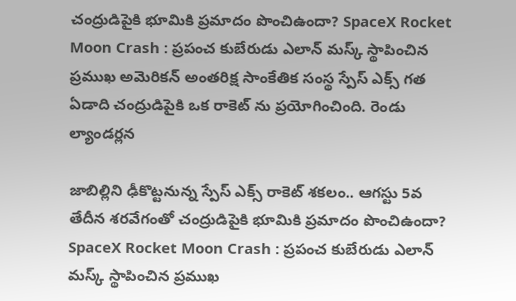చంద్రుడిపైకి భూమికి ప్రమాదం పొంచిఉందా? SpaceX Rocket Moon Crash : ప్రపంచ కుబేరుడు ఎలాన్ మస్క్ స్థాపించిన ప్రముఖ అమెరికన్ అంతరిక్ష సాంకేతిక సంస్థ స్పేస్ ఎక్స్ గత ఏడాది చంద్రుడిపైకి ఒక రాకెట్ ను ప్రయోగించింది. రెండు ల్యాండర్లన

జాబిల్లిని ఢీకొట్టనున్న స్పేస్ ఎక్స్ రాకెట్ శకలం.. ఆగస్టు 5వ తేదీన శరవేగంతో చంద్రుడిపైకి భూమికి ప్రమాదం పొంచిఉందా? SpaceX Rocket Moon Crash : ప్రపంచ కుబేరుడు ఎలాన్ మస్క్ స్థాపించిన ప్రముఖ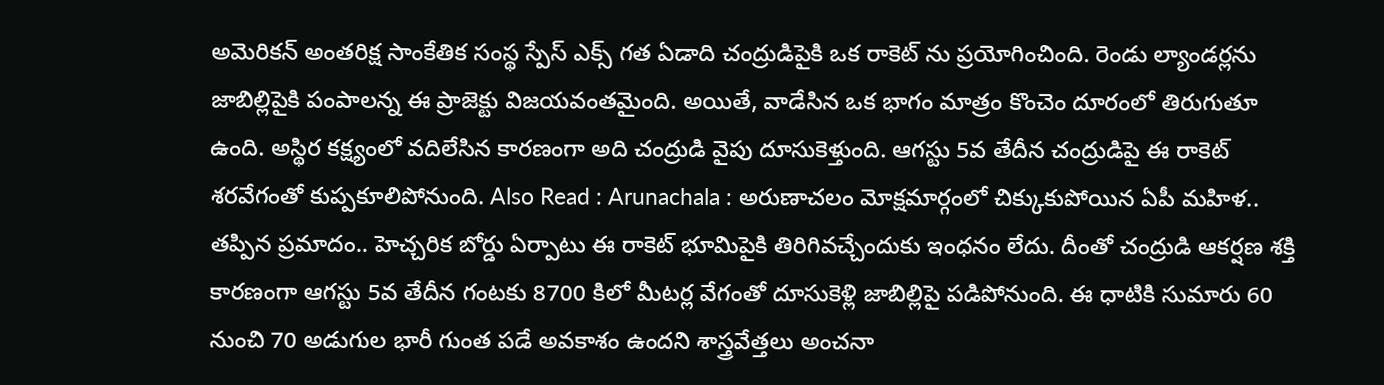అమెరికన్ అంతరిక్ష సాంకేతిక సంస్థ స్పేస్ ఎక్స్ గత ఏడాది చంద్రుడిపైకి ఒక రాకెట్ ను ప్రయోగించింది. రెండు ల్యాండర్లను జాబిల్లిపైకి పంపాలన్న ఈ ప్రాజెక్టు విజయవంతమైంది. అయితే, వాడేసిన ఒక భాగం మాత్రం కొంచెం దూరంలో తిరుగుతూ ఉంది. అస్థిర కక్ష్యంలో వదిలేసిన కారణంగా అది చంద్రుడి వైపు దూసుకెళ్తుంది. ఆగస్టు 5వ తేదీన చంద్రుడిపై ఈ రాకెట్ శరవేగంతో కుప్పకూలిపోనుంది. Also Read : Arunachala : అరుణాచలం మోక్షమార్గంలో చిక్కుకుపోయిన ఏపీ మహిళ.. తప్పిన ప్రమాదం.. హెచ్చరిక బోర్డు ఏర్పాటు ఈ రాకెట్ భూమిపైకి తిరిగివచ్చేందుకు ఇంధనం లేదు. దీంతో చంద్రుడి ఆకర్షణ శక్తి కారణంగా ఆగస్టు 5వ తేదీన గంటకు 8700 కిలో మీటర్ల వేగంతో దూసుకెళ్లి జాబిల్లిపై పడిపోనుంది. ఈ ధాటికి సుమారు 60 నుంచి 70 అడుగుల భారీ గుంత పడే అవకాశం ఉందని శాస్త్రవేత్తలు అంచనా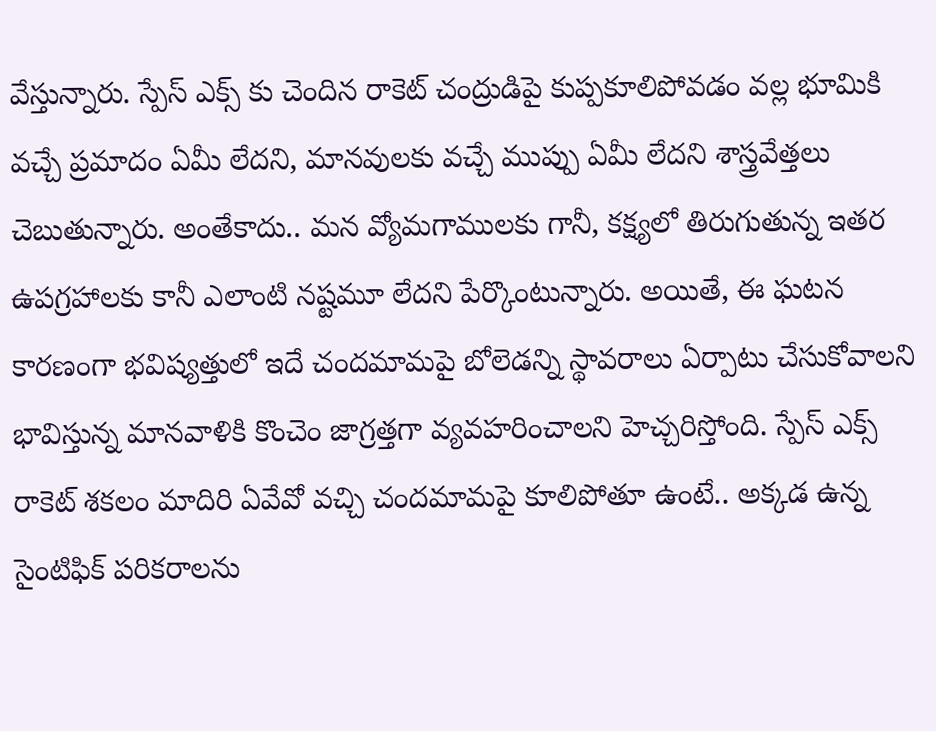వేస్తున్నారు. స్పేస్ ఎక్స్ కు చెందిన రాకెట్ చంద్రుడిపై కుప్పకూలిపోవడం వల్ల భూమికి వచ్చే ప్రమాదం ఏమీ లేదని, మానవులకు వచ్చే ముప్పు ఏమీ లేదని శాస్త్రవేత్తలు చెబుతున్నారు. అంతేకాదు.. మన వ్యోమగాములకు గానీ, కక్ష్యలో తిరుగుతున్న ఇతర ఉపగ్రహాలకు కానీ ఎలాంటి నష్టమూ లేదని పేర్కొంటున్నారు. అయితే, ఈ ఘటన కారణంగా భవిష్యత్తులో ఇదే చందమామపై బోలెడన్ని స్థావరాలు ఏర్పాటు చేసుకోవాలని భావిస్తున్న మానవాళికి కొంచెం జాగ్రత్తగా వ్యవహరించాలని హెచ్చరిస్తోంది. స్పేస్ ఎక్స్ రాకెట్ శకలం మాదిరి ఏవేవో వచ్చి చందమామపై కూలిపోతూ ఉంటే.. అక్కడ ఉన్న సైంటిఫిక్ పరికరాలను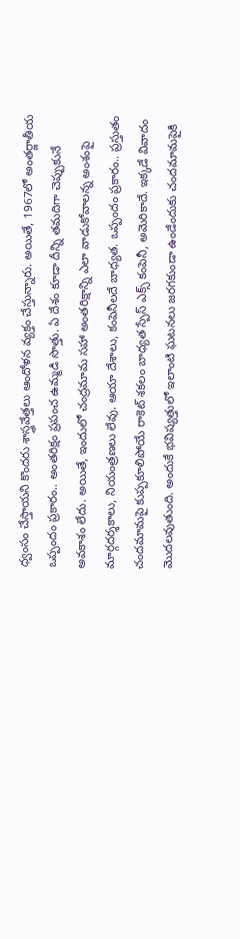ధ్వంసం చేస్తాయని కొందరు శాస్త్రవేత్తలు ఆందోళన వ్యక్తం చేస్తున్నారు. అయితే, 1967లో అంతర్జాతీయ ఒప్పందం ప్రకారం.. అంతరిక్షం ప్రపంచ ఉమ్మడి సొత్తు. ఏ దేశం కూడా దీన్ని తమదిగా చెప్పుకునే అవకాశం లేదు. అయితే, ఇందులో చంద్రమామ సహా అంతరిక్షాన్ని ఎలా వాడుకోవాలన్న అంశంపై మార్గదర్శకాలు, నియంత్రణలు లేవు. ఆయా దేశాలు, కంపెనీలదే బాధ్యత. ఒప్పందం ప్రకారం.. ప్రస్తుతం చందమామపై కుప్పకూలిపోయే రాకెట్ శకలం బాధ్యత స్పేస్ ఎక్స్ కంపెనీ, అమెరికాదే. ఇక్కడే వివాదం మొదలవుతుంది. అందుకే భవిష్యత్తులో ఇలాంటి ఘటనలు జరగకుండా ఉండేందుకు చందమామపైకి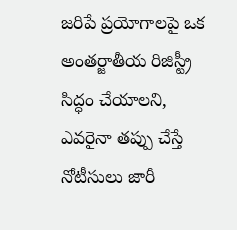జరిపే ప్రయోగాలపై ఒక అంతర్జాతీయ రిజిస్ట్రీ సిద్ధం చేయాలని, ఎవరైనా తప్పు చేస్తే నోటీసులు జారీ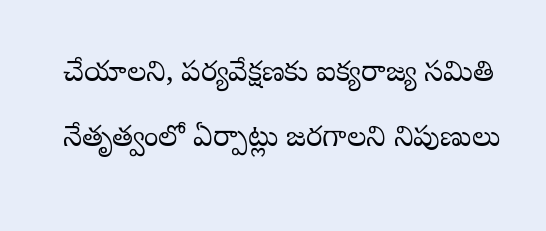చేయాలని, పర్యవేక్షణకు ఐక్యరాజ్య సమితి నేతృత్వంలో ఏర్పాట్లు జరగాలని నిపుణులు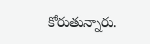కోరుతున్నారు.